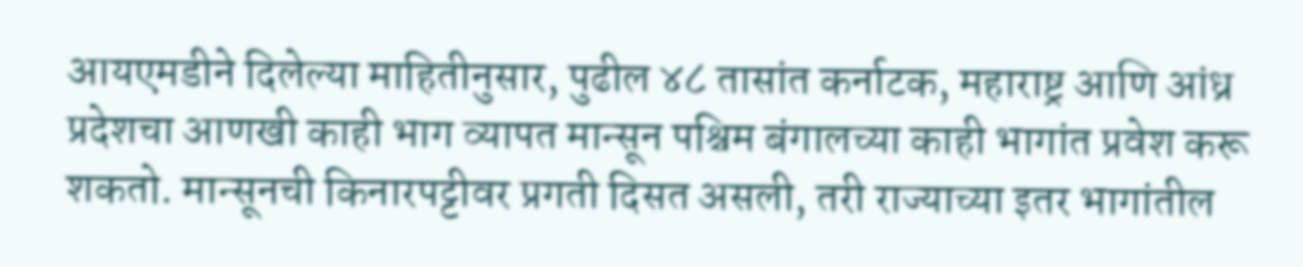आयएमडीने दिलेल्या माहितीनुसार, पुढील ४८ तासांत कर्नाटक, महाराष्ट्र आणि आंध्र प्रदेशचा आणखी काही भाग व्यापत मान्सून पश्चिम बंगालच्या काही भागांत प्रवेश करू शकतो. मान्सूनची किनारपट्टीवर प्रगती दिसत असली, तरी राज्याच्या इतर भागांतील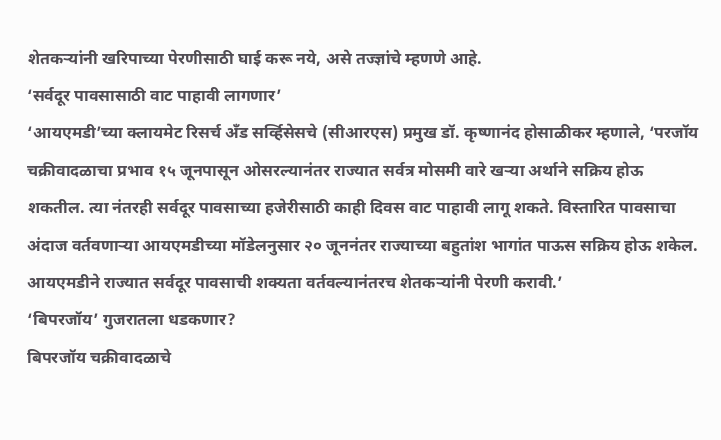शेतकऱ्यांनी खरिपाच्या पेरणीसाठी घाई करू नये, असे तज्ज्ञांचे म्हणणे आहे.
‘सर्वदूर पावसासाठी वाट पाहावी लागणार’
‘आयएमडी’च्या क्लायमेट रिसर्च अँड सर्व्हिसेसचे (सीआरएस) प्रमुख डॉ. कृष्णानंद होसाळीकर म्हणाले, ‘परजॉय चक्रीवादळाचा प्रभाव १५ जूनपासून ओसरल्यानंतर राज्यात सर्वत्र मोसमी वारे खऱ्या अर्थाने सक्रिय होऊ शकतील. त्या नंतरही सर्वदूर पावसाच्या हजेरीसाठी काही दिवस वाट पाहावी लागू शकते. विस्तारित पावसाचा अंदाज वर्तवणाऱ्या आयएमडीच्या मॉडेलनुसार २० जूननंतर राज्याच्या बहुतांश भागांत पाऊस सक्रिय होऊ शकेल. आयएमडीने राज्यात सर्वदूर पावसाची शक्यता वर्तवल्यानंतरच शेतकऱ्यांनी पेरणी करावी.’
‘बिपरजॉय’ गुजरातला धडकणार?
बिपरजॉय चक्रीवादळाचे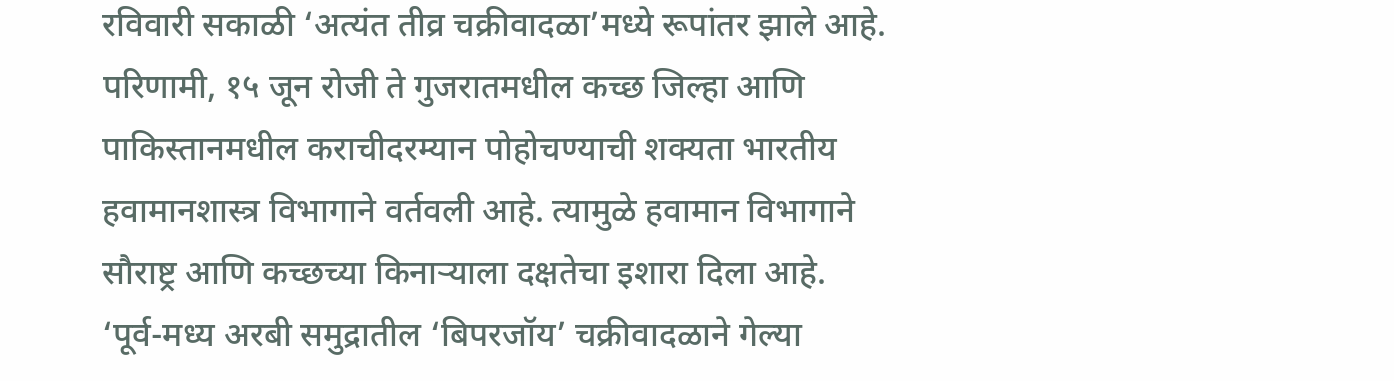रविवारी सकाळी ‘अत्यंत तीव्र चक्रीवादळा’मध्ये रूपांतर झाले आहे. परिणामी, १५ जून रोजी ते गुजरातमधील कच्छ जिल्हा आणि पाकिस्तानमधील कराचीदरम्यान पोहोचण्याची शक्यता भारतीय हवामानशास्त्र विभागाने वर्तवली आहे. त्यामुळे हवामान विभागाने सौराष्ट्र आणि कच्छच्या किनाऱ्याला दक्षतेचा इशारा दिला आहे.
‘पूर्व-मध्य अरबी समुद्रातील ‘बिपरजॉय’ चक्रीवादळाने गेल्या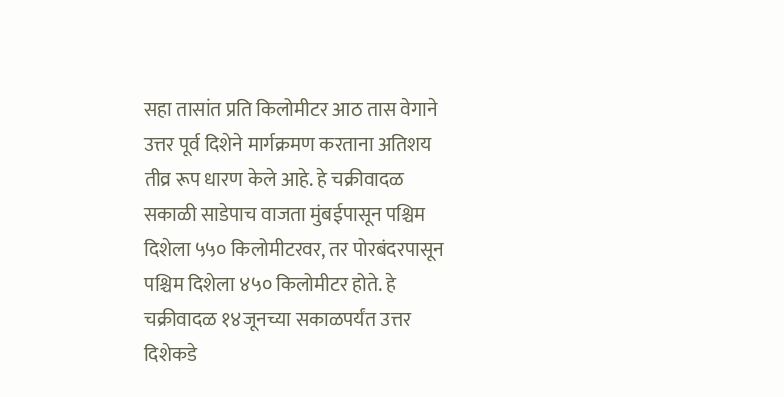सहा तासांत प्रति किलोमीटर आठ तास वेगाने उत्तर पूर्व दिशेने मार्गक्रमण करताना अतिशय तीव्र रूप धारण केले आहे. हे चक्रीवादळ सकाळी साडेपाच वाजता मुंबईपासून पश्चिम दिशेला ५५० किलोमीटरवर, तर पोरबंदरपासून पश्चिम दिशेला ४५० किलोमीटर होते. हे चक्रीवादळ १४जूनच्या सकाळपर्यंत उत्तर दिशेकडे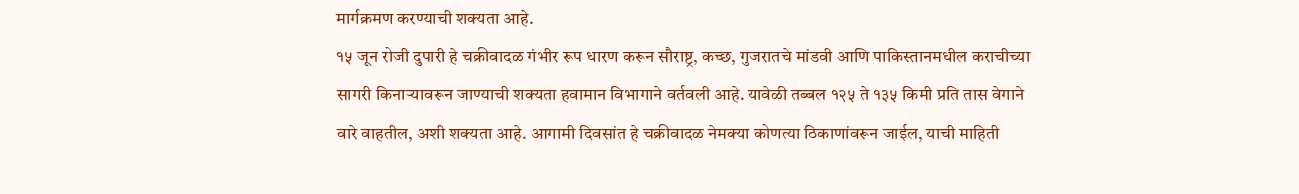मार्गक्रमण करण्याची शक्यता आहे.
१५ जून रोजी दुपारी हे चक्रीवादळ गंभीर रूप धारण करून सौराष्ट्र, कच्छ, गुजरातचे मांडवी आणि पाकिस्तानमधील कराचीच्या सागरी किनाऱ्यावरून जाण्याची शक्यता हवामान विभागाने वर्तवली आहे. यावेळी तब्बल १२५ ते १३५ किमी प्रति तास वेगाने वारे वाहतील, अशी शक्यता आहे. आगामी दिवसांत हे चक्रीवादळ नेमक्या कोणत्या ठिकाणांवरून जाईल, याची माहिती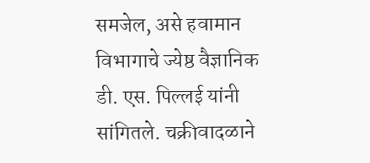समजेल, असे हवामान विभागाचे ज्येष्ठ वैज्ञानिक डी. एस. पिल्लई यांनी सांगितले. चक्रीवादळाने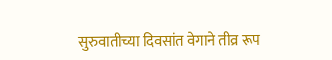सुरुवातीच्या दिवसांत वेगाने तीव्र रूप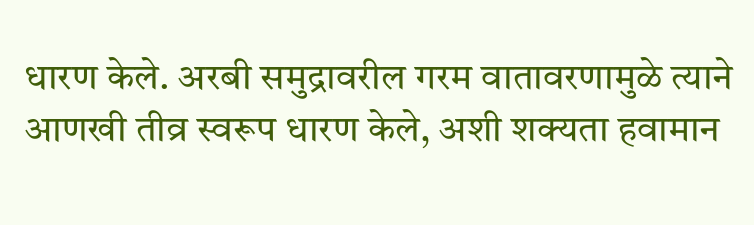धारण केले. अरबी समुद्रावरील गरम वातावरणामुळे त्याने आणखी तीव्र स्वरूप धारण केले, अशी शक्यता हवामान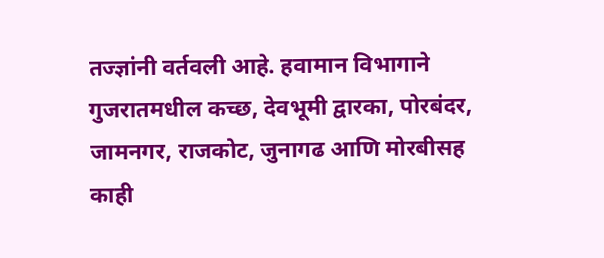तज्ज्ञांनी वर्तवली आहे. हवामान विभागाने गुजरातमधील कच्छ, देवभूमी द्वारका, पोरबंदर, जामनगर, राजकोट, जुनागढ आणि मोरबीसह काही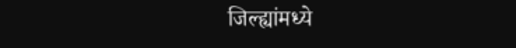जिल्ह्यांमध्ये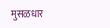मुसळधार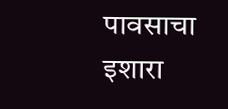पावसाचा इशारा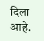दिला आहे.